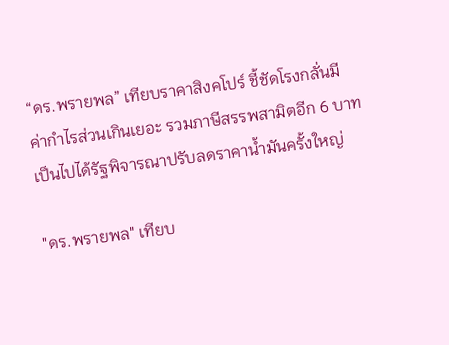“ดร.พรายพล” เทียบราคาสิงคโปร์ ชี้ชัดโรงกลั่นมีค่ากำไรส่วนเกินเยอะ รวมภาษีสรรพสามิตอีก 6 บาท เป็นไปได้รัฐพิจารณาปรับลดราคาน้ำมันครั้งใหญ่

"ดร.พรายพล" เทียบ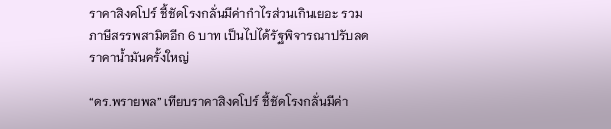ราคาสิงคโปร์ ชี้ชัดโรงกลั่นมีค่ากำไรส่วนเกินเยอะ รวมภาษีสรรพสามิตอีก 6 บาท เป็นไปได้รัฐพิจารณาปรับลดราคาน้ำมันครั้งใหญ่

“ดร.พรายพล” เทียบราคาสิงคโปร์ ชี้ชัดโรงกลั่นมีค่า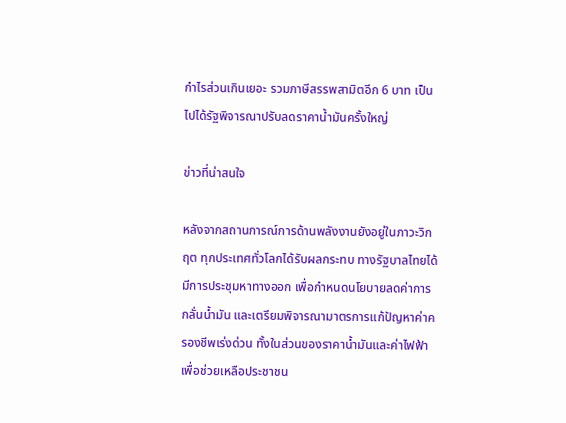กำไรส่วนเกินเยอะ รวมภาษีสรรพสามิตอีก 6 บาท เป็นไปได้รัฐพิจารณาปรับลดราคาน้ำมันครั้งใหญ่

ข่าวที่น่าสนใจ

หลังจากสถานการณ์การด้านพลังงานยังอยู่ในภาวะวิกฤต ทุกประเทศทั่วโลกได้รับผลกระทบ ทางรัฐบาลไทยได้มีการประชุมหาทางออก เพื่อกำหนดนโยบายลดค่าการกลั่นน้ำมัน และเตรียมพิจารณามาตรการแก้ปัญหาค่าครองชีพเร่งด่วน ทั้งในส่วนของราคาน้ำมันและค่าไฟฟ้า เพื่อช่วยเหลือประชาชน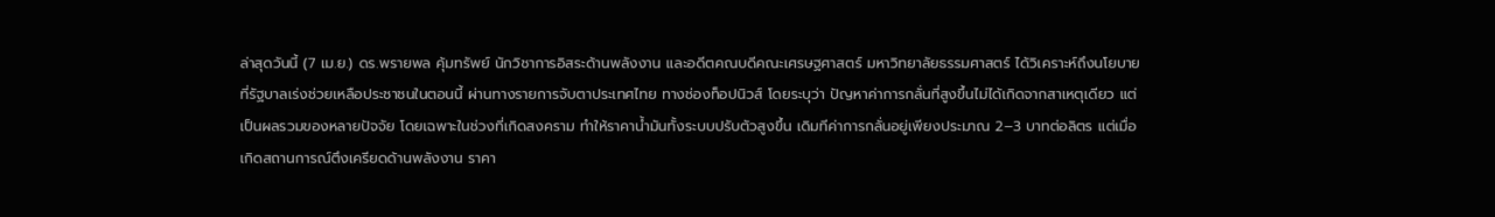ล่าสุดวันนี้ (7 เม.ย.) ดร.พรายพล คุ้มทรัพย์ นักวิชาการอิสระด้านพลังงาน และอดีตคณบดีคณะเศรษฐศาสตร์ มหาวิทยาลัยธรรมศาสตร์ ได้วิเคราะห์ถึงนโยบายที่รัฐบาลเร่งช่วยเหลือประชาชนในตอนนี้ ผ่านทางรายการจับตาประเทศไทย ทางช่องท็อปนิวส์ โดยระบุว่า ปัญหาค่าการกลั่นที่สูงขึ้นไม่ได้เกิดจากสาเหตุเดียว แต่เป็นผลรวมของหลายปัจจัย โดยเฉพาะในช่วงที่เกิดสงคราม ทำให้ราคาน้ำมันทั้งระบบปรับตัวสูงขึ้น เดิมทีค่าการกลั่นอยู่เพียงประมาณ 2–3 บาทต่อลิตร แต่เมื่อเกิดสถานการณ์ตึงเครียดด้านพลังงาน ราคา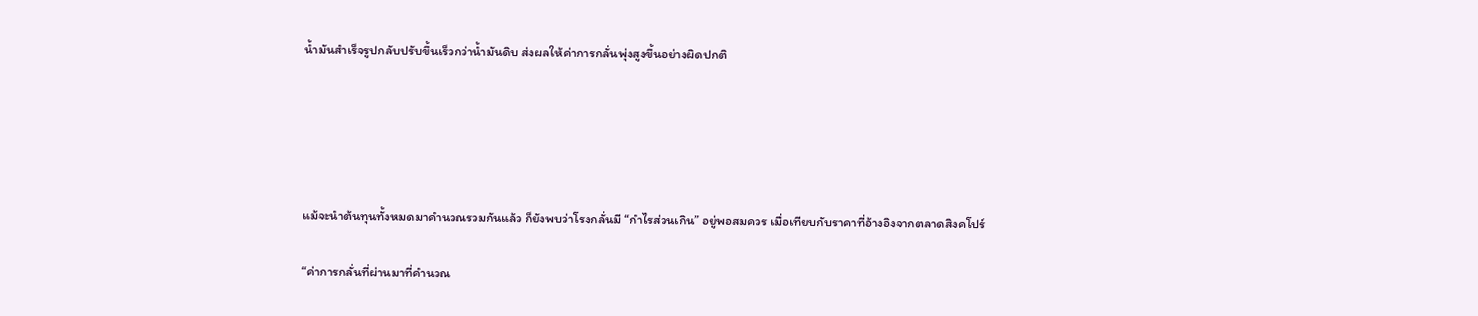น้ำมันสำเร็จรูปกลับปรับขึ้นเร็วกว่าน้ำมันดิบ ส่งผลให้ค่าการกลั่นพุ่งสูงขึ้นอย่างผิดปกติ





แม้จะนำต้นทุนทั้งหมดมาคำนวณรวมกันแล้ว ก็ยังพบว่าโรงกลั่นมี “กำไรส่วนเกิน” อยู่พอสมควร เมื่อเทียบกับราคาที่อ้างอิงจากตลาดสิงคโปร์

“ค่าการกลั่นที่ผ่านมาที่คำนวณ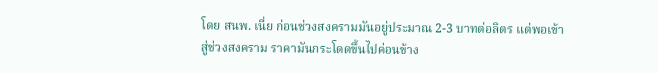โดย สนพ. เนี่ย ก่อนช่วงสงครามมันอยู่ประมาณ 2-3 บาทต่อลิตร แต่พอเข้าสู่ช่วงสงคราม ราคามันกระโดดขึ้นไปค่อนข้าง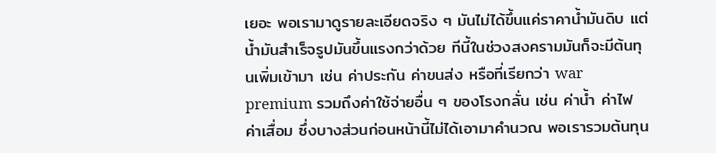เยอะ พอเรามาดูรายละเอียดจริง ๆ มันไม่ได้ขึ้นแค่ราคาน้ำมันดิบ แต่น้ำมันสำเร็จรูปมันขึ้นแรงกว่าด้วย ทีนี้ในช่วงสงครามมันก็จะมีต้นทุนเพิ่มเข้ามา เช่น ค่าประกัน ค่าขนส่ง หรือที่เรียกว่า war premium รวมถึงค่าใช้จ่ายอื่น ๆ ของโรงกลั่น เช่น ค่าน้ำ ค่าไฟ ค่าเสื่อม ซึ่งบางส่วนก่อนหน้านี้ไม่ได้เอามาคำนวณ พอเรารวมต้นทุน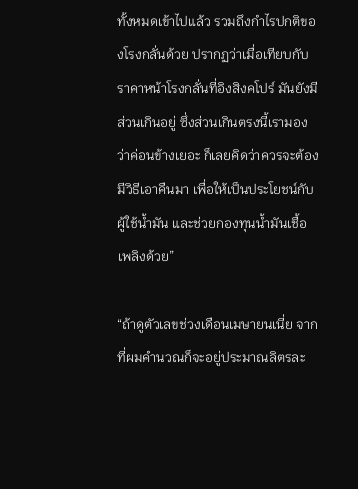ทั้งหมดเข้าไปแล้ว รวมถึงกำไรปกติของโรงกลั่นด้วย ปรากฏว่าเมื่อเทียบกับราคาหน้าโรงกลั่นที่อิงสิงคโปร์ มันยังมีส่วนเกินอยู่ ซึ่งส่วนเกินตรงนี้เรามองว่าค่อนข้างเยอะ ก็เลยคิดว่าควรจะต้องมีวิธีเอาคืนมา เพื่อให้เป็นประโยชน์กับผู้ใช้น้ำมัน และช่วยกองทุนน้ำมันเชื้อเพลิงด้วย”

“ถ้าดูตัวเลขช่วงเดือนเมษายนเนี่ย จากที่ผมคำนวณก็จะอยู่ประมาณลิตรละ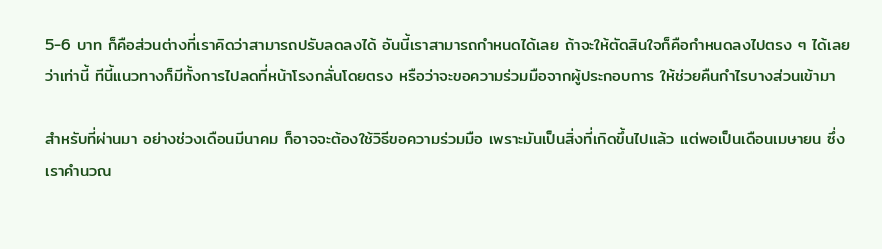5-6 บาท ก็คือส่วนต่างที่เราคิดว่าสามารถปรับลดลงได้ อันนี้เราสามารถกำหนดได้เลย ถ้าจะให้ตัดสินใจก็คือกำหนดลงไปตรง ๆ ได้เลยว่าเท่านี้ ทีนี้แนวทางก็มีทั้งการไปลดที่หน้าโรงกลั่นโดยตรง หรือว่าจะขอความร่วมมือจากผู้ประกอบการ ให้ช่วยคืนกำไรบางส่วนเข้ามา

สำหรับที่ผ่านมา อย่างช่วงเดือนมีนาคม ก็อาจจะต้องใช้วิธีขอความร่วมมือ เพราะมันเป็นสิ่งที่เกิดขึ้นไปแล้ว แต่พอเป็นเดือนเมษายน ซึ่งเราคำนวณ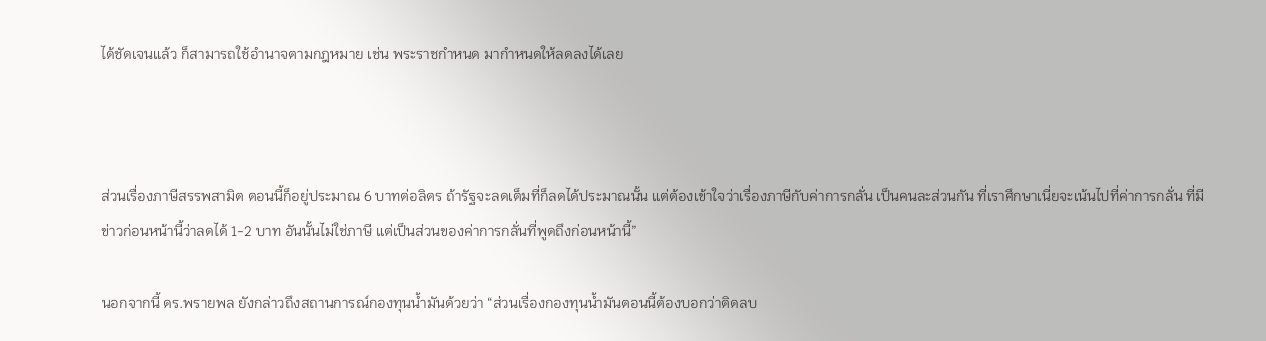ได้ชัดเจนแล้ว ก็สามารถใช้อำนาจตามกฎหมาย เช่น พระราชกำหนด มากำหนดให้ลดลงได้เลย



ส่วนเรื่องภาษีสรรพสามิต ตอนนี้ก็อยู่ประมาณ 6 บาทต่อลิตร ถ้ารัฐจะลดเต็มที่ก็ลดได้ประมาณนั้น แต่ต้องเข้าใจว่าเรื่องภาษีกับค่าการกลั่น เป็นคนละส่วนกัน ที่เราศึกษาเนี่ยจะเน้นไปที่ค่าการกลั่น ที่มีข่าวก่อนหน้านี้ว่าลดได้ 1-2 บาท อันนั้นไม่ใช่ภาษี แต่เป็นส่วนของค่าการกลั่นที่พูดถึงก่อนหน้านี้”

นอกจากนี้ ดร.พรายพล ยังกล่าวถึงสถานการณ์กองทุนน้ำมันด้วยว่า “ส่วนเรื่องกองทุนน้ำมันตอนนี้ต้องบอกว่าติดลบ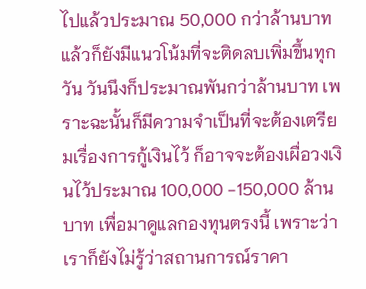ไปแล้วประมาณ 50,000 กว่าล้านบาท แล้วก็ยังมีแนวโน้มที่จะติดลบเพิ่มขึ้นทุกวัน วันนึงก็ประมาณพันกว่าล้านบาท เพราะฉะนั้นก็มีความจำเป็นที่จะต้องเตรียมเรื่องการกู้เงินไว้ ก็อาจจะต้องเผื่อวงเงินไว้ประมาณ 100,000 -150,000 ล้านบาท เพื่อมาดูแลกองทุนตรงนี้ เพราะว่าเราก็ยังไม่รู้ว่าสถานการณ์ราคา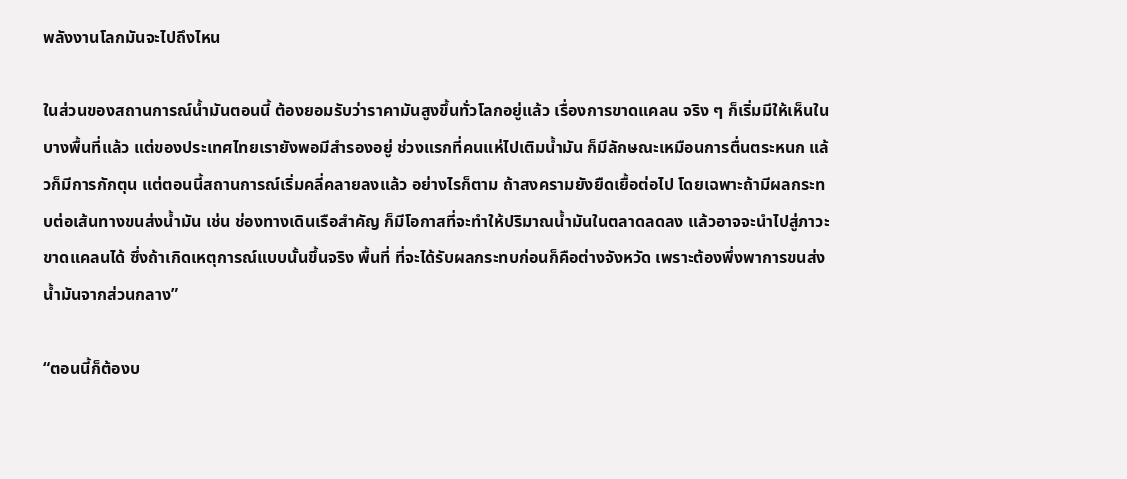พลังงานโลกมันจะไปถึงไหน

ในส่วนของสถานการณ์น้ำมันตอนนี้ ต้องยอมรับว่าราคามันสูงขึ้นทั่วโลกอยู่แล้ว เรื่องการขาดแคลน จริง ๆ ก็เริ่มมีให้เห็นในบางพื้นที่แล้ว แต่ของประเทศไทยเรายังพอมีสำรองอยู่ ช่วงแรกที่คนแห่ไปเติมน้ำมัน ก็มีลักษณะเหมือนการตื่นตระหนก แล้วก็มีการกักตุน แต่ตอนนี้สถานการณ์เริ่มคลี่คลายลงแล้ว อย่างไรก็ตาม ถ้าสงครามยังยืดเยื้อต่อไป โดยเฉพาะถ้ามีผลกระทบต่อเส้นทางขนส่งน้ำมัน เช่น ช่องทางเดินเรือสำคัญ ก็มีโอกาสที่จะทำให้ปริมาณน้ำมันในตลาดลดลง แล้วอาจจะนำไปสู่ภาวะขาดแคลนได้ ซึ่งถ้าเกิดเหตุการณ์แบบนั้นขึ้นจริง พื้นที่ ที่จะได้รับผลกระทบก่อนก็คือต่างจังหวัด เพราะต้องพึ่งพาการขนส่งน้ำมันจากส่วนกลาง”

“ตอนนี้ก็ต้องบ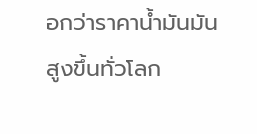อกว่าราคาน้ำมันมันสูงขึ้นทั่วโลก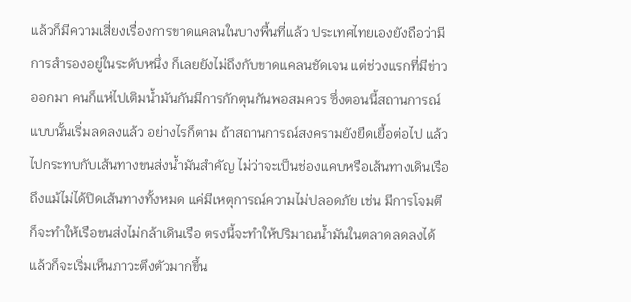แล้วก็มีความเสี่ยงเรื่องการขาดแคลนในบางพื้นที่แล้ว ประเทศไทยเองยังถือว่ามีการสำรองอยู่ในระดับหนึ่ง ก็เลยยังไม่ถึงกับขาดแคลนชัดเจน แต่ช่วงแรกที่มีข่าวออกมา คนก็แห่ไปเติมน้ำมันกันมีการกักตุนกันพอสมควร ซึ่งตอนนี้สถานการณ์แบบนั้นเริ่มลดลงแล้ว อย่างไรก็ตาม ถ้าสถานการณ์สงครามยังยืดเยื้อต่อไป แล้วไปกระทบกับเส้นทางขนส่งน้ำมันสำคัญ ไม่ว่าจะเป็นช่องแคบหรือเส้นทางเดินเรือ ถึงแม้ไม่ได้ปิดเส้นทางทั้งหมด แค่มีเหตุการณ์ความไม่ปลอดภัย เช่น มีการโจมตี ก็จะทำให้เรือขนส่งไม่กล้าเดินเรือ ตรงนี้จะทำให้ปริมาณน้ำมันในตลาดลดลงได้ แล้วก็จะเริ่มเห็นภาวะตึงตัวมากขึ้น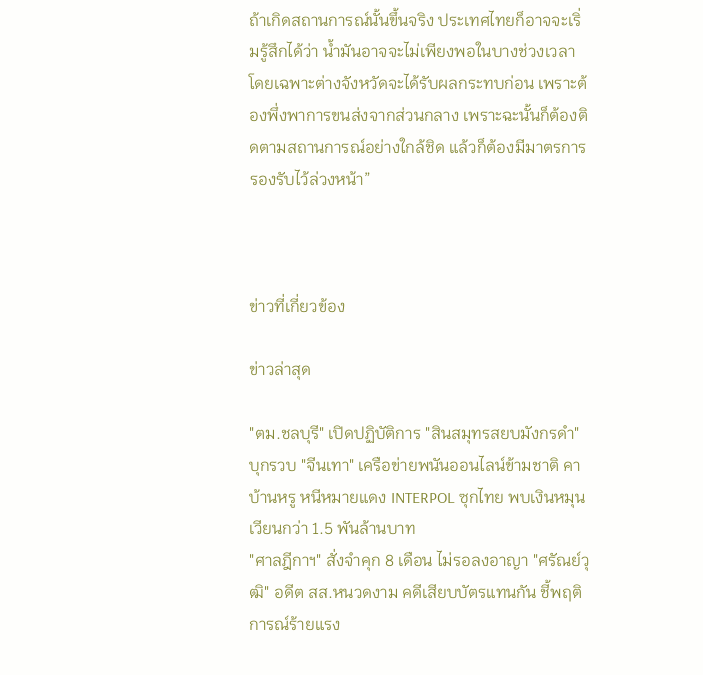ถ้าเกิดสถานการณ์นั้นขึ้นจริง ประเทศไทยก็อาจจะเริ่มรู้สึกได้ว่า น้ำมันอาจจะไม่เพียงพอในบางช่วงเวลา โดยเฉพาะต่างจังหวัดจะได้รับผลกระทบก่อน เพราะต้องพึ่งพาการขนส่งจากส่วนกลาง เพราะฉะนั้นก็ต้องติดตามสถานการณ์อย่างใกล้ชิด แล้วก็ต้องมีมาตรการรองรับไว้ล่วงหน้า”



ข่าวที่เกี่ยวข้อง

ข่าวล่าสุด

"ตม.ชลบุรี" เปิดปฏิบัติการ "สินสมุทรสยบมังกรดำ" บุกรวบ "จีนเทา" เครือข่ายพนันออนไลน์ข้ามชาติ คาบ้านหรู หนีหมายแดง INTERPOL ซุกไทย พบเงินหมุนเวียนกว่า 1.5 พันล้านบาท
"ศาลฎีกาฯ" สั่งจำคุก 8 เดือน ไม่รอลงอาญา "ศรัณย์วุฒิ" อดีต สส.หนวดงาม คดีเสียบบัตรแทนกัน ชี้พฤติการณ์ร้ายแรง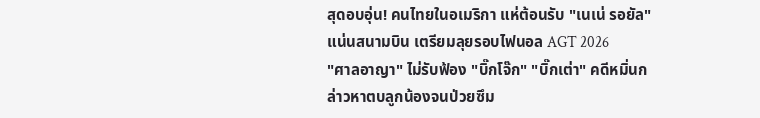สุดอบอุ่น! คนไทยในอเมริกา แห่ต้อนรับ "เนเน่ รอยัล" แน่นสนามบิน เตรียมลุยรอบไฟนอล AGT 2026
"ศาลอาญา" ไม่รับฟ้อง "บิ๊กโจ๊ก" "บิ๊กเต่า" คดีหมิ่นกล่าวหาตบลูกน้องจนป่วยซึม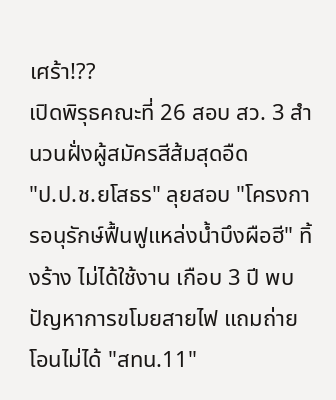เศร้า!??
เปิดพิรุธคณะที่ 26 สอบ สว. 3 สำนวนฝั่งผู้สมัครสีส้มสุดอืด
"ป.ป.ช.ยโสธร" ลุยสอบ "โครงการอนุรักษ์ฟื้นฟูแหล่งน้ำบึงผือฮี" ทิ้งร้าง ไม่ได้ใช้งาน เกือบ 3 ปี พบปัญหาการขโมยสายไฟ แถมถ่ายโอนไม่ได้ "สทน.11"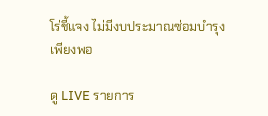โร่ชี้แจง ไม่มีงบประมาณซ่อมบำรุงเพียงพอ

ดู LIVE รายการ